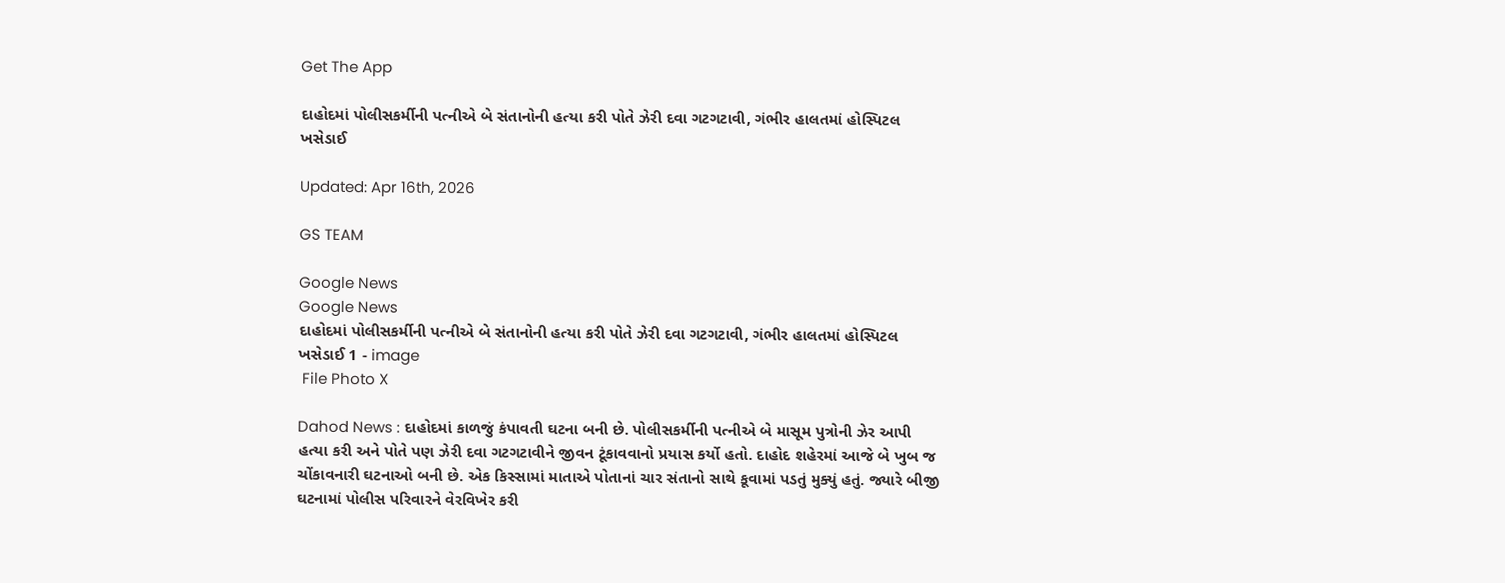Get The App

દાહોદમાં પોલીસકર્મીની પત્નીએ બે સંતાનોની હત્યા કરી પોતે ઝેરી દવા ગટગટાવી, ગંભીર હાલતમાં હોસ્પિટલ ખસેડાઈ

Updated: Apr 16th, 2026

GS TEAM

Google News
Google News
દાહોદમાં પોલીસકર્મીની પત્નીએ બે સંતાનોની હત્યા કરી પોતે ઝેરી દવા ગટગટાવી, ગંભીર હાલતમાં હોસ્પિટલ ખસેડાઈ 1 - image
 File Photo X

Dahod News : દાહોદમાં કાળજું કંપાવતી ઘટના બની છે. પોલીસકર્મીની પત્નીએ બે માસૂમ પુત્રોની ઝેર આપી હત્યા કરી અને પોતે પણ ઝેરી દવા ગટગટાવીને જીવન ટૂંકાવવાનો પ્રયાસ કર્યો હતો. દાહોદ શહેરમાં આજે બે ખુબ જ ચોંકાવનારી ઘટનાઓ બની છે. એક કિસ્સામાં માતાએ પોતાનાં ચાર સંતાનો સાથે કૂવામાં પડતું મુક્યું હતું. જ્યારે બીજી ઘટનામાં પોલીસ પરિવારને વેરવિખેર કરી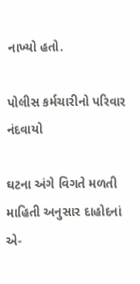નાખ્યો હતો.

પોલીસ કર્મચારીનો પરિવાર નંદવાયો

ઘટના અંગે વિગતે મળતી માહિતી અનુસાર દાહોદનાં એ-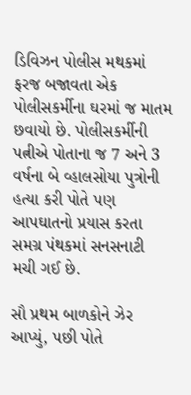ડિવિઝન પોલીસ મથકમાં ફરજ બજાવતા એક પોલીસકર્મીના ઘરમાં જ માતમ છવાયો છે. પોલીસકર્મીની પત્નીએ પોતાના જ 7 અને 3 વર્ષના બે વ્હાલસોયા પુત્રોની હત્યા કરી પોતે પણ આપઘાતનો પ્રયાસ કરતા સમગ્ર પંથકમાં સનસનાટી મચી ગઈ છે.

સૌ પ્રથમ બાળકોને ઝેર આપ્યું, પછી પોતે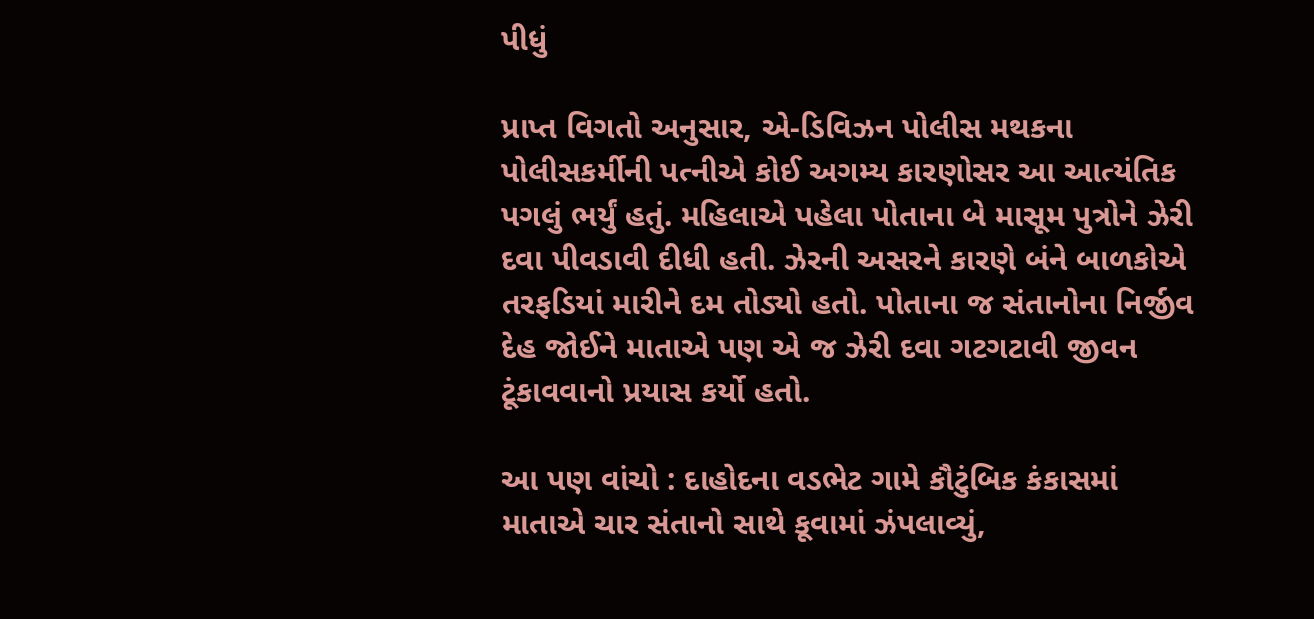પીધું

પ્રાપ્ત વિગતો અનુસાર, એ-ડિવિઝન પોલીસ મથકના પોલીસકર્મીની પત્નીએ કોઈ અગમ્ય કારણોસર આ આત્યંતિક પગલું ભર્યું હતું. મહિલાએ પહેલા પોતાના બે માસૂમ પુત્રોને ઝેરી દવા પીવડાવી દીધી હતી. ઝેરની અસરને કારણે બંને બાળકોએ તરફડિયાં મારીને દમ તોડ્યો હતો. પોતાના જ સંતાનોના નિર્જીવ દેહ જોઈને માતાએ પણ એ જ ઝેરી દવા ગટગટાવી જીવન ટૂંકાવવાનો પ્રયાસ કર્યો હતો.

આ પણ વાંચો : દાહોદના વડભેટ ગામે કૌટુંબિક કંકાસમાં માતાએ ચાર સંતાનો સાથે કૂવામાં ઝંપલાવ્યું,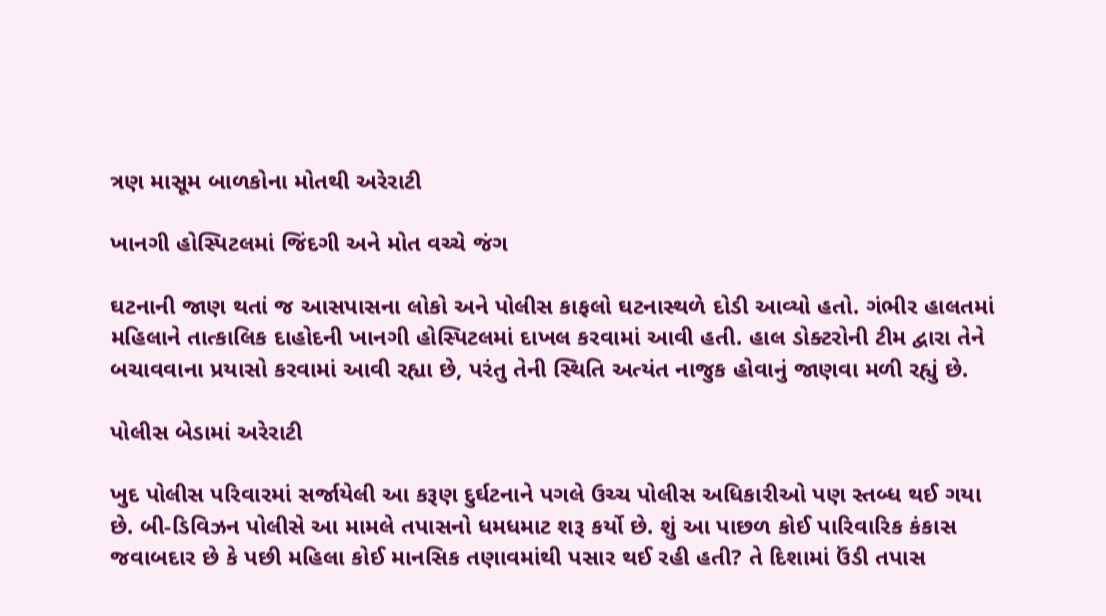ત્રણ માસૂમ બાળકોના મોતથી અરેરાટી

ખાનગી હોસ્પિટલમાં જિંદગી અને મોત વચ્ચે જંગ

ઘટનાની જાણ થતાં જ આસપાસના લોકો અને પોલીસ કાફલો ઘટનાસ્થળે દોડી આવ્યો હતો. ગંભીર હાલતમાં મહિલાને તાત્કાલિક દાહોદની ખાનગી હોસ્પિટલમાં દાખલ કરવામાં આવી હતી. હાલ ડોક્ટરોની ટીમ દ્વારા તેને બચાવવાના પ્રયાસો કરવામાં આવી રહ્યા છે, પરંતુ તેની સ્થિતિ અત્યંત નાજુક હોવાનું જાણવા મળી રહ્યું છે.

પોલીસ બેડામાં અરેરાટી

ખુદ પોલીસ પરિવારમાં સર્જાયેલી આ કરૂણ દુર્ઘટનાને પગલે ઉચ્ચ પોલીસ અધિકારીઓ પણ સ્તબ્ધ થઈ ગયા છે. બી-ડિવિઝન પોલીસે આ મામલે તપાસનો ધમધમાટ શરૂ કર્યો છે. શું આ પાછળ કોઈ પારિવારિક કંકાસ જવાબદાર છે કે પછી મહિલા કોઈ માનસિક તણાવમાંથી પસાર થઈ રહી હતી? તે દિશામાં ઉંડી તપાસ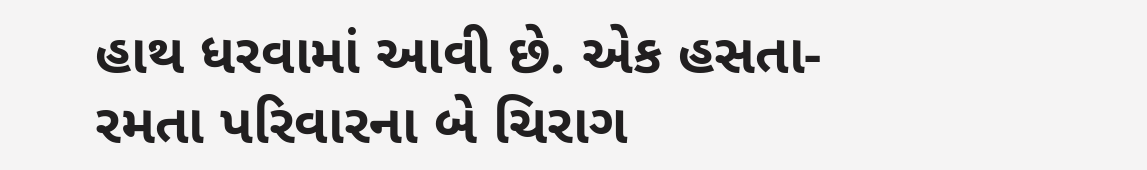હાથ ધરવામાં આવી છે. એક હસતા-રમતા પરિવારના બે ચિરાગ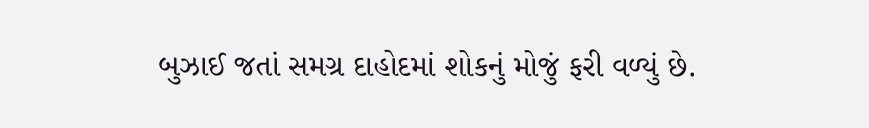બુઝાઈ જતાં સમગ્ર દાહોદમાં શોકનું મોજું ફરી વળ્યું છે.